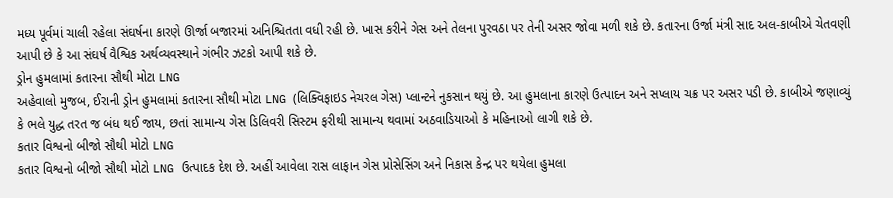મધ્ય પૂર્વમાં ચાલી રહેલા સંઘર્ષના કારણે ઊર્જા બજારમાં અનિશ્ચિતતા વધી રહી છે. ખાસ કરીને ગેસ અને તેલના પુરવઠા પર તેની અસર જોવા મળી શકે છે. કતારના ઉર્જા મંત્રી સાદ અલ-કાબીએ ચેતવણી આપી છે કે આ સંઘર્ષ વૈશ્વિક અર્થવ્યવસ્થાને ગંભીર ઝટકો આપી શકે છે.
ડ્રોન હુમલામાં કતારના સૌથી મોટા LNG
અહેવાલો મુજબ, ઈરાની ડ્રોન હુમલામાં કતારના સૌથી મોટા LNG (લિક્વિફાઇડ નેચરલ ગેસ) પ્લાન્ટને નુકસાન થયું છે. આ હુમલાના કારણે ઉત્પાદન અને સપ્લાય ચક્ર પર અસર પડી છે. કાબીએ જણાવ્યું કે ભલે યુદ્ધ તરત જ બંધ થઈ જાય, છતાં સામાન્ય ગેસ ડિલિવરી સિસ્ટમ ફરીથી સામાન્ય થવામાં અઠવાડિયાઓ કે મહિનાઓ લાગી શકે છે.
કતાર વિશ્વનો બીજો સૌથી મોટો LNG
કતાર વિશ્વનો બીજો સૌથી મોટો LNG ઉત્પાદક દેશ છે. અહીં આવેલા રાસ લાફાન ગેસ પ્રોસેસિંગ અને નિકાસ કેન્દ્ર પર થયેલા હુમલા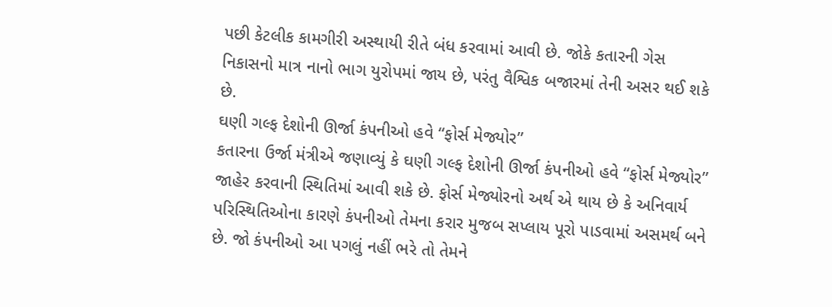પછી કેટલીક કામગીરી અસ્થાયી રીતે બંધ કરવામાં આવી છે. જોકે કતારની ગેસ નિકાસનો માત્ર નાનો ભાગ યુરોપમાં જાય છે, પરંતુ વૈશ્વિક બજારમાં તેની અસર થઈ શકે છે.
ઘણી ગલ્ફ દેશોની ઊર્જા કંપનીઓ હવે “ફોર્સ મેજ્યોર”
કતારના ઉર્જા મંત્રીએ જણાવ્યું કે ઘણી ગલ્ફ દેશોની ઊર્જા કંપનીઓ હવે “ફોર્સ મેજ્યોર” જાહેર કરવાની સ્થિતિમાં આવી શકે છે. ફોર્સ મેજ્યોરનો અર્થ એ થાય છે કે અનિવાર્ય પરિસ્થિતિઓના કારણે કંપનીઓ તેમના કરાર મુજબ સપ્લાય પૂરો પાડવામાં અસમર્થ બને છે. જો કંપનીઓ આ પગલું નહીં ભરે તો તેમને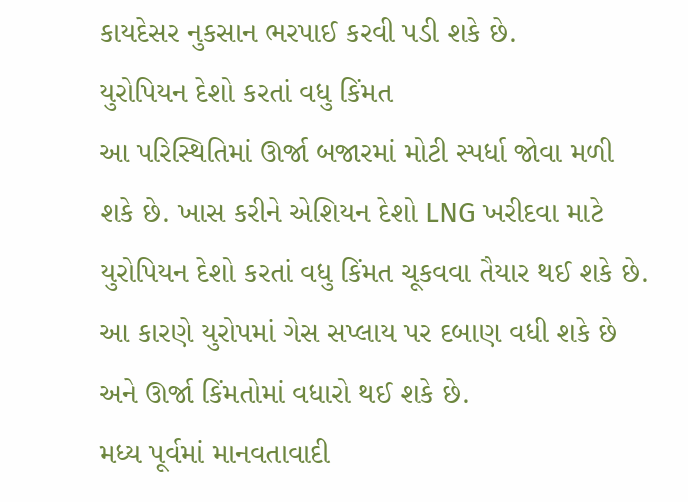કાયદેસર નુકસાન ભરપાઈ કરવી પડી શકે છે.
યુરોપિયન દેશો કરતાં વધુ કિંમત
આ પરિસ્થિતિમાં ઊર્જા બજારમાં મોટી સ્પર્ધા જોવા મળી શકે છે. ખાસ કરીને એશિયન દેશો LNG ખરીદવા માટે યુરોપિયન દેશો કરતાં વધુ કિંમત ચૂકવવા તૈયાર થઈ શકે છે. આ કારણે યુરોપમાં ગેસ સપ્લાય પર દબાણ વધી શકે છે અને ઊર્જા કિંમતોમાં વધારો થઈ શકે છે.
મધ્ય પૂર્વમાં માનવતાવાદી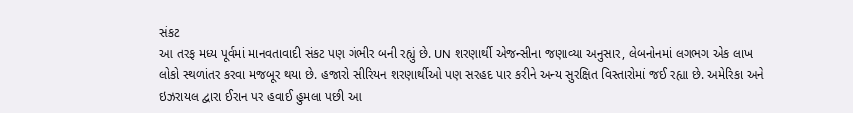સંકટ
આ તરફ મધ્ય પૂર્વમાં માનવતાવાદી સંકટ પણ ગંભીર બની રહ્યું છે. UN શરણાર્થી એજન્સીના જણાવ્યા અનુસાર, લેબનોનમાં લગભગ એક લાખ લોકો સ્થળાંતર કરવા મજબૂર થયા છે. હજારો સીરિયન શરણાર્થીઓ પણ સરહદ પાર કરીને અન્ય સુરક્ષિત વિસ્તારોમાં જઈ રહ્યા છે. અમેરિકા અને ઇઝરાયલ દ્વારા ઈરાન પર હવાઈ હુમલા પછી આ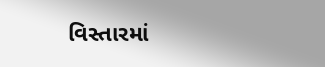વિસ્તારમાં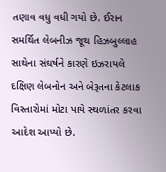તણાવ વધુ વધી ગયો છે. ઈરાન સમર્થિત લેબનીઝ જૂથ હિઝબુલ્લાહ સાથેના સંઘર્ષને કારણે ઇઝરાયલે દક્ષિણ લેબનોન અને બેરૂતના કેટલાક વિસ્તારોમાં મોટા પાયે સ્થળાંતર કરવા આદેશ આપ્યો છે.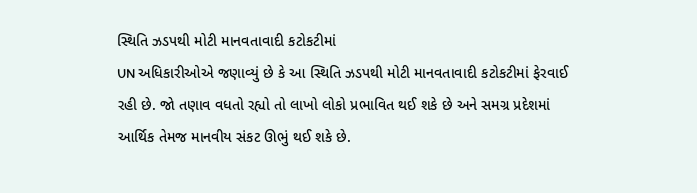સ્થિતિ ઝડપથી મોટી માનવતાવાદી કટોકટીમાં
UN અધિકારીઓએ જણાવ્યું છે કે આ સ્થિતિ ઝડપથી મોટી માનવતાવાદી કટોકટીમાં ફેરવાઈ રહી છે. જો તણાવ વધતો રહ્યો તો લાખો લોકો પ્રભાવિત થઈ શકે છે અને સમગ્ર પ્રદેશમાં આર્થિક તેમજ માનવીય સંકટ ઊભું થઈ શકે છે.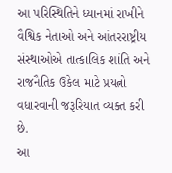આ પરિસ્થિતિને ધ્યાનમાં રાખીને વૈશ્વિક નેતાઓ અને આંતરરાષ્ટ્રીય સંસ્થાઓએ તાત્કાલિક શાંતિ અને રાજનૈતિક ઉકેલ માટે પ્રયત્નો વધારવાની જરૂરિયાત વ્યક્ત કરી છે.
આ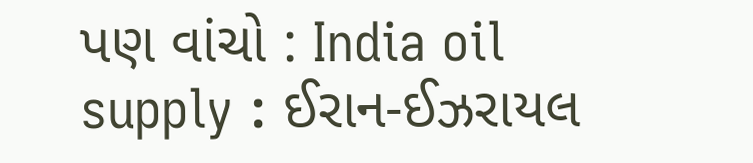પણ વાંચો : India oil supply : ઈરાન-ઈઝરાયલ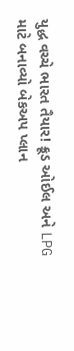યુદ્ધ વચ્ચે ભારત તૈયાર! ક્રૂડ ઓઈલ અને LPG માટે બનાવ્યો બેકઅપ પ્લાન